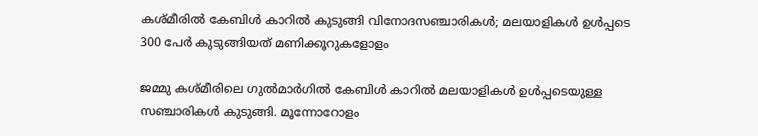കശ്മീരില്‍ കേബിള്‍ കാറില്‍ കുടുങ്ങി വിനോദസഞ്ചാരികൾ; മലയാളികള്‍ ഉള്‍പ്പടെ 300 പേര്‍ കുടുങ്ങിയത് മണിക്കൂറുകളോളം

ജമ്മു കശ്മീരിലെ ഗുല്‍മാര്‍ഗില്‍ കേബിള്‍ കാറില്‍ മലയാളികള്‍ ഉള്‍പ്പടെയുള്ള സഞ്ചാരികള്‍ കുടുങ്ങി. മൂന്നോറോളം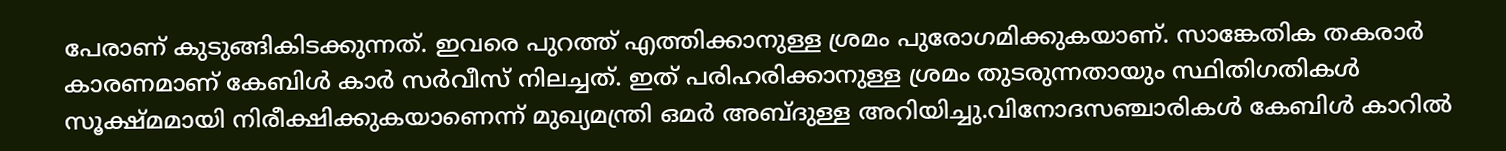പേരാണ് കുടുങ്ങികിടക്കുന്നത്. ഇവരെ പുറത്ത് എത്തിക്കാനുള്ള ശ്രമം പുരോഗമിക്കുകയാണ്. സാങ്കേതിക തകരാര്‍ കാരണമാണ് കേബിള്‍ കാര്‍ സര്‍വീസ് നിലച്ചത്. ഇത് പരിഹരിക്കാനുള്ള ശ്രമം തുടരുന്നതായും സ്ഥിതിഗതികള്‍ സൂക്ഷ്മമായി നിരീക്ഷിക്കുകയാണെന്ന് മുഖ്യമന്ത്രി ഒമര്‍ അബ്ദുള്ള അറിയിച്ചു.വിനോദസഞ്ചാരികള്‍ കേബിള്‍ കാറില്‍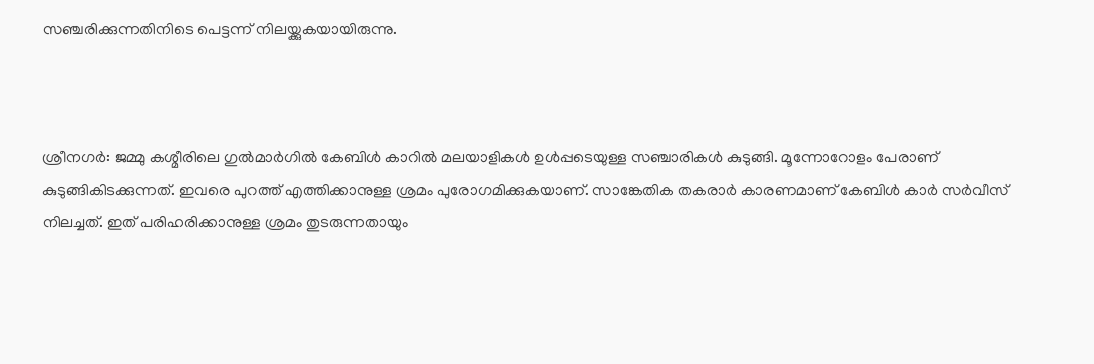സഞ്ചരിക്കുന്നതിനിടെ പെട്ടന്ന് നിലയ്ക്കുകയായിരുന്നു.



ശ്രീനഗര്‍: ജമ്മു കശ്മീരിലെ ഗുല്‍മാര്‍ഗില്‍ കേബിള്‍ കാറില്‍ മലയാളികള്‍ ഉള്‍പ്പടെയുള്ള സഞ്ചാരികള്‍ കുടുങ്ങി. മൂന്നോറോളം പേരാണ് കുടുങ്ങികിടക്കുന്നത്. ഇവരെ പുറത്ത് എത്തിക്കാനുള്ള ശ്രമം പുരോഗമിക്കുകയാണ്. സാങ്കേതിക തകരാര്‍ കാരണമാണ് കേബിള്‍ കാര്‍ സര്‍വീസ് നിലച്ചത്. ഇത് പരിഹരിക്കാനുള്ള ശ്രമം തുടരുന്നതായും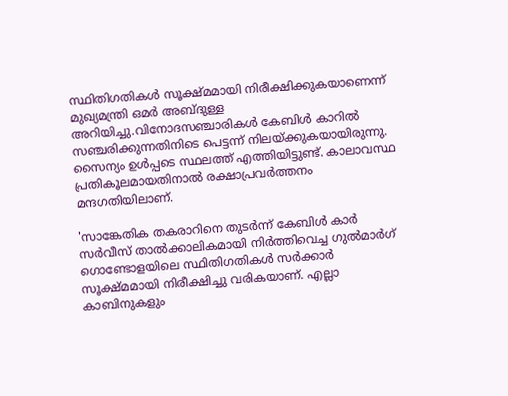സ്ഥിതിഗതികള്‍ സൂക്ഷ്മമായി നിരീക്ഷിക്കുകയാണെന്ന് മുഖ്യമന്ത്രി ഒമര്‍ അബ്ദുള്ള അറിയിച്ചു.വിനോദസഞ്ചാരികള്‍ കേബിള്‍ കാറില്‍ സഞ്ചരിക്കുന്നതിനിടെ പെട്ടന്ന് നിലയ്ക്കുകയായിരുന്നു. സൈന്യം ഉള്‍പ്പടെ സ്ഥലത്ത് എത്തിയിട്ടുണ്ട്. കാലാവസ്ഥ പ്രതികൂലമായതിനാല്‍ രക്ഷാപ്രവര്‍ത്തനം മന്ദഗതിയിലാണ്.

'സാങ്കേതിക തകരാറിനെ തുടര്‍ന്ന് കേബിള്‍ കാര്‍ സര്‍വീസ് താല്‍ക്കാലികമായി നിര്‍ത്തിവെച്ച ഗുല്‍മാര്‍ഗ് ഗൊണ്ടോളയിലെ സ്ഥിതിഗതികള്‍ സര്‍ക്കാര്‍ സൂക്ഷ്മമായി നിരീക്ഷിച്ചു വരികയാണ്. എല്ലാ കാബിനുകളും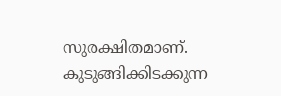സുരക്ഷിതമാണ്. കുടുങ്ങിക്കിടക്കുന്ന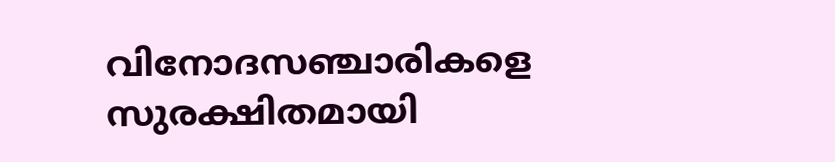വിനോദസഞ്ചാരികളെ സുരക്ഷിതമായി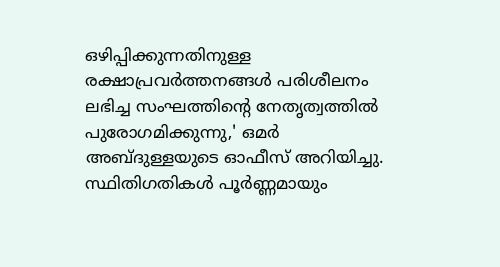ഒഴിപ്പിക്കുന്നതിനുള്ള രക്ഷാപ്രവര്‍ത്തനങ്ങള്‍ പരിശീലനം ലഭിച്ച സംഘത്തിന്റെ നേതൃത്വത്തില്‍ പുരോഗമിക്കുന്നു,' ഒമര്‍ അബ്ദുള്ളയുടെ ഓഫീസ് അറിയിച്ചു. സ്ഥിതിഗതികള്‍ പൂര്‍ണ്ണമായും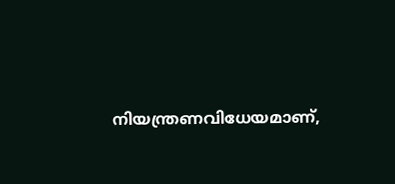നിയന്ത്രണവിധേയമാണ്,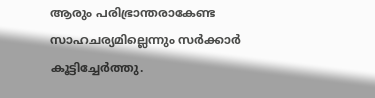ആരും പരിഭ്രാന്തരാകേണ്ട സാഹചര്യമില്ലെന്നും സര്‍ക്കാര്‍ കൂട്ടിച്ചേര്‍ത്തു.